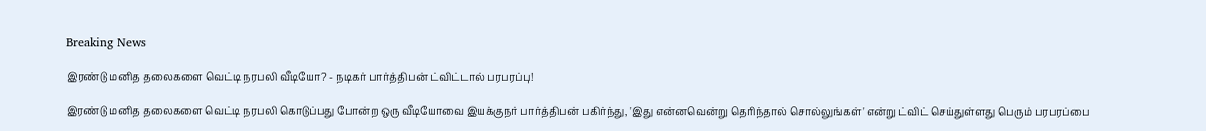Breaking News

இரண்டு மனித தலைகளை வெட்டி நரபலி வீடியோ? - நடிகர் பார்த்திபன் ட்விட்டால் பரபரப்பு!

இரண்டு மனித தலைகளை வெட்டி நரபலி கொடுப்பது போன்ற ஒரு வீடியோவை இயக்குநர் பார்த்திபன் பகிர்ந்து, 'இது என்னவென்று தெரிந்தால் சொல்லுங்கள்' என்று ட்விட் செய்துள்ளது பெரும் பரபரப்பை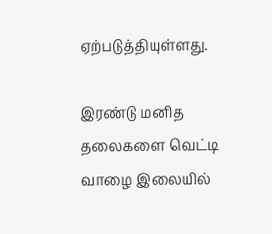ஏற்படுத்தியுள்ளது.

இரண்டு மனித தலைகளை வெட்டி வாழை இலையில்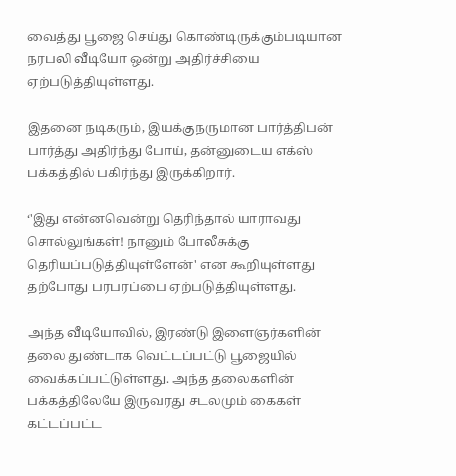வைத்து பூஜை செய்து கொண்டிருக்கும்படியான நரபலி வீடியோ ஒன்று அதிர்ச்சியை ஏற்படுத்தியுள்ளது.

இதனை நடிகரும், இயக்குநருமான பார்த்திபன் பார்த்து அதிர்ந்து போய், தன்னுடைய எக்ஸ் பக்கத்தில் பகிர்ந்து இருக்கிறார்.

‘'இது என்னவென்று தெரிந்தால் யாராவது சொல்லுங்கள்! நானும் போலீசுக்கு தெரியப்படுத்தியுள்ளேன்' என கூறியுள்ளது தற்போது பரபரப்பை ஏற்படுத்தியுள்ளது.

அந்த வீடியோவில், இரண்டு இளைஞர்களின் தலை துண்டாக வெட்டப்பட்டு பூஜையில் வைக்கப்பட்டுள்ளது. அந்த தலைகளின் பக்கத்திலேயே இருவரது சடலமும் கைகள் கட்டப்பட்ட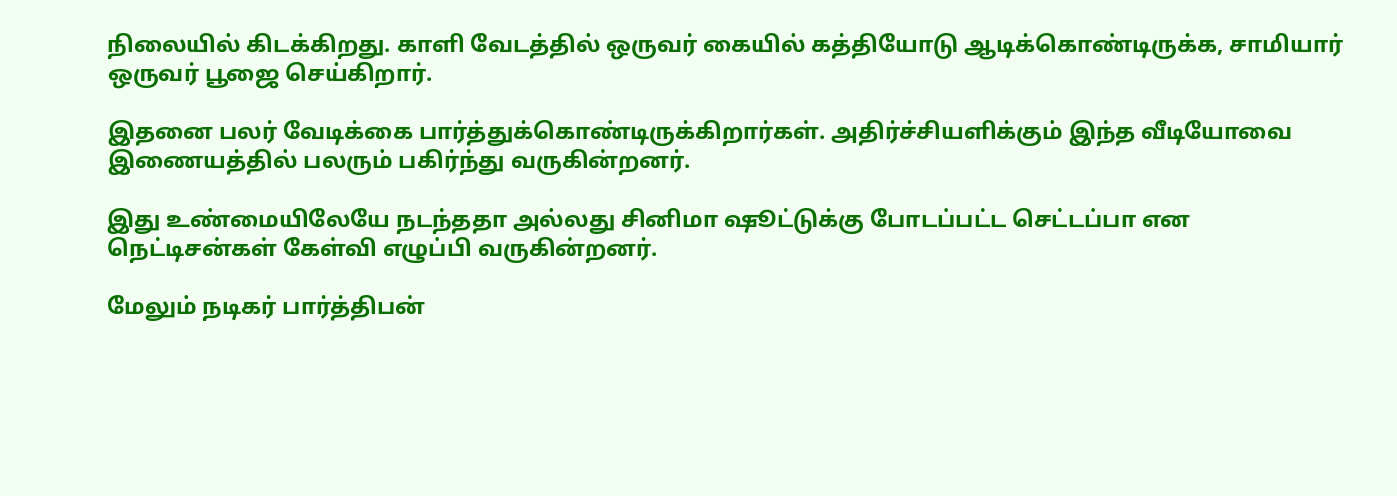நிலையில் கிடக்கிறது. காளி வேடத்தில் ஒருவர் கையில் கத்தியோடு ஆடிக்கொண்டிருக்க, சாமியார் ஒருவர் பூஜை செய்கிறார்.

இதனை பலர் வேடிக்கை பார்த்துக்கொண்டிருக்கிறார்கள். அதிர்ச்சியளிக்கும் இந்த வீடியோவை இணையத்தில் பலரும் பகிர்ந்து வருகின்றனர்.

இது உண்மையிலேயே நடந்ததா அல்லது சினிமா ஷூட்டுக்கு போடப்பட்ட செட்டப்பா என நெட்டிசன்கள் கேள்வி எழுப்பி வருகின்றனர்.

மேலும் நடிகர் பார்த்திபன்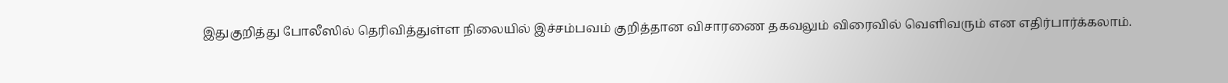இதுகுறித்து போலீஸில் தெரிவித்துள்ள நிலையில் இச்சம்பவம் குறித்தான விசாரணை தகவலும் விரைவில் வெளிவரும் என எதிர்பார்க்கலாம்.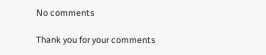No comments

Thank you for your comments